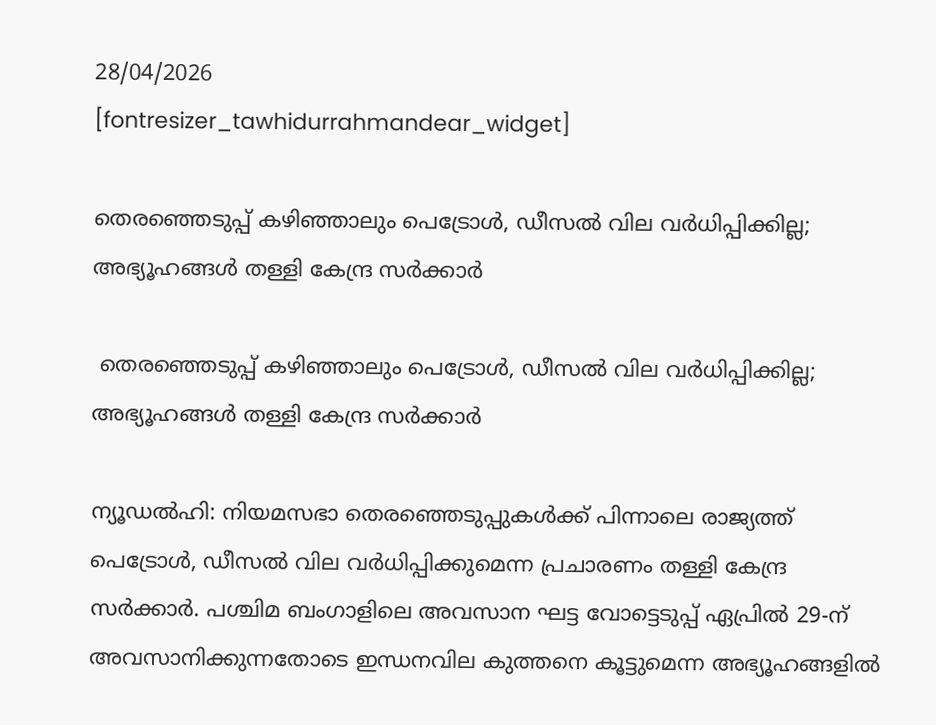28/04/2026
[fontresizer_tawhidurrahmandear_widget]

തെരഞ്ഞെടുപ്പ് കഴിഞ്ഞാലും പെട്രോൾ, ഡീസൽ വില വർധിപ്പിക്കില്ല; അഭ്യൂഹങ്ങൾ തള്ളി കേന്ദ്ര സർക്കാർ

 തെരഞ്ഞെടുപ്പ് കഴിഞ്ഞാലും പെട്രോൾ, ഡീസൽ വില വർധിപ്പിക്കില്ല; അഭ്യൂഹങ്ങൾ തള്ളി കേന്ദ്ര സർക്കാർ

ന്യൂഡൽഹി: നിയമസഭാ തെരഞ്ഞെടുപ്പുകൾക്ക് പിന്നാലെ രാജ്യത്ത് പെട്രോൾ, ഡീസൽ വില വർധിപ്പിക്കുമെന്ന പ്രചാരണം തള്ളി കേന്ദ്ര സർക്കാർ. പശ്ചിമ ബംഗാളിലെ അവസാന ഘട്ട വോട്ടെടുപ്പ് ഏപ്രിൽ 29-ന് അവസാനിക്കുന്നതോടെ ഇന്ധനവില കുത്തനെ കൂട്ടുമെന്ന അഭ്യൂഹങ്ങളിൽ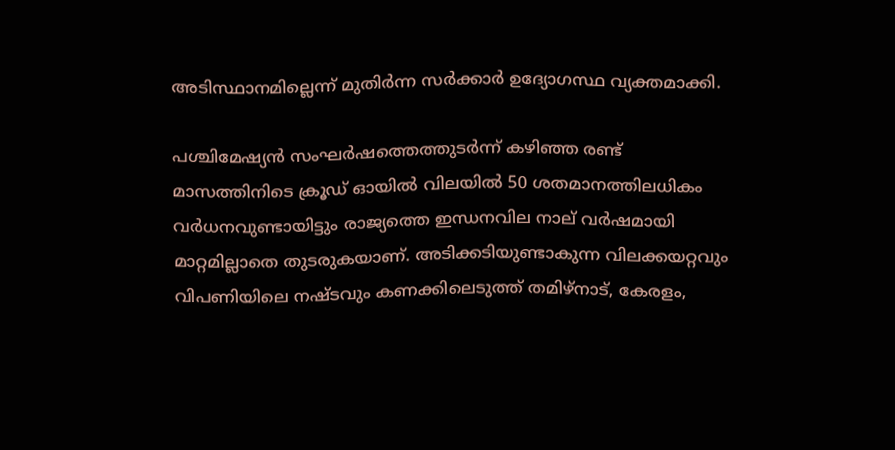അടിസ്ഥാനമില്ലെന്ന് മുതിർന്ന സർക്കാർ ഉദ്യോഗസ്ഥ വ്യക്തമാക്കി.

പശ്ചിമേഷ്യൻ സംഘർഷത്തെത്തുടർന്ന് കഴിഞ്ഞ രണ്ട് മാസത്തിനിടെ ക്രൂഡ് ഓയിൽ വിലയിൽ 50 ശതമാനത്തിലധികം വർധനവുണ്ടായിട്ടും രാജ്യത്തെ ഇന്ധനവില നാല് വർഷമായി മാറ്റമില്ലാതെ തുടരുകയാണ്. അടിക്കടിയുണ്ടാകുന്ന വിലക്കയറ്റവും വിപണിയിലെ നഷ്ടവും കണക്കിലെടുത്ത് തമിഴ്‌നാട്, കേരളം,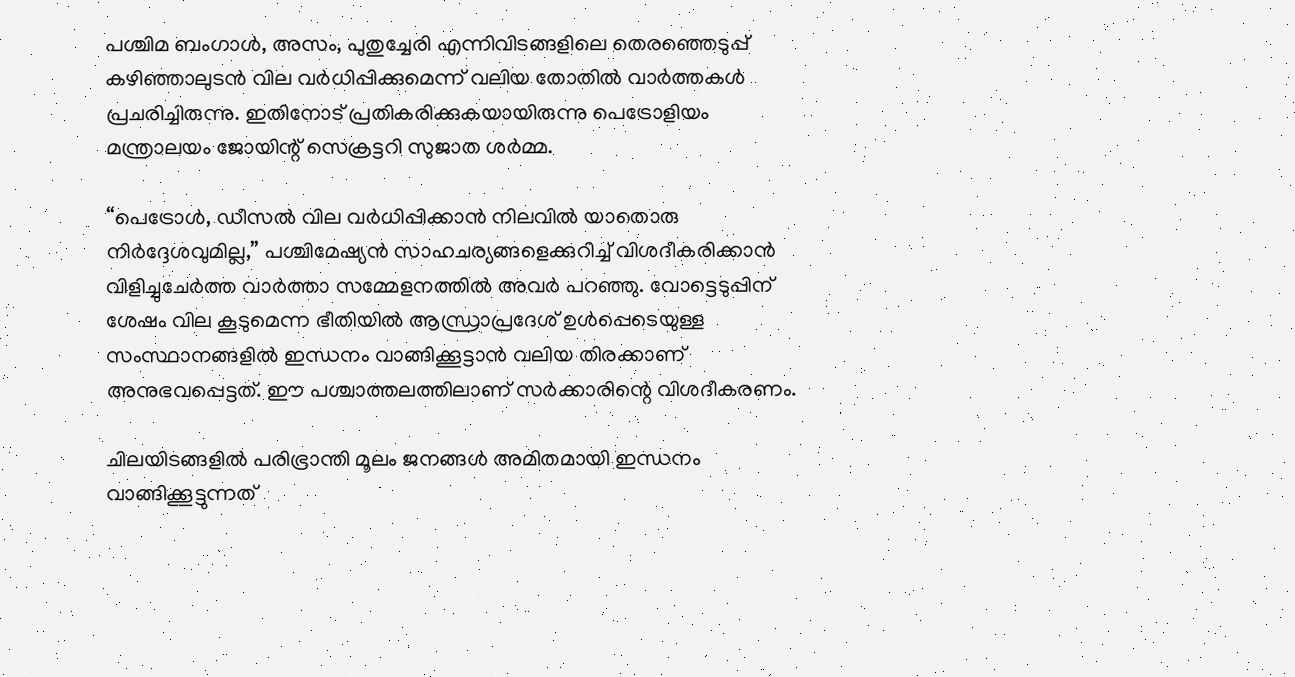പശ്ചിമ ബംഗാൾ, അസം, പുതുച്ചേരി എന്നിവിടങ്ങളിലെ തെരഞ്ഞെടുപ്പ് കഴിഞ്ഞാലുടൻ വില വർധിപ്പിക്കുമെന്ന് വലിയ തോതിൽ വാർത്തകൾ പ്രചരിച്ചിരുന്നു. ഇതിനോട് പ്രതികരിക്കുകയായിരുന്നു പെട്രോളിയം മന്ത്രാലയം ജോയിന്റ് സെക്രട്ടറി സുജാത ശർമ്മ.

“പെട്രോൾ, ഡീസൽ വില വർധിപ്പിക്കാൻ നിലവിൽ യാതൊരു നിർദ്ദേശവുമില്ല,” പശ്ചിമേഷ്യൻ സാഹചര്യങ്ങളെക്കുറിച്ച് വിശദീകരിക്കാൻ വിളിച്ചുചേർത്ത വാർത്താ സമ്മേളനത്തിൽ അവർ പറഞ്ഞു. വോട്ടെടുപ്പിന് ശേഷം വില കൂടുമെന്ന ഭീതിയിൽ ആന്ധ്രാപ്രദേശ് ഉൾപ്പെടെയുള്ള സംസ്ഥാനങ്ങളിൽ ഇന്ധനം വാങ്ങിക്കൂട്ടാൻ വലിയ തിരക്കാണ് അനുഭവപ്പെട്ടത്. ഈ പശ്ചാത്തലത്തിലാണ് സർക്കാരിന്റെ വിശദീകരണം.

ചിലയിടങ്ങളിൽ പരിഭ്രാന്തി മൂലം ജനങ്ങൾ അമിതമായി ഇന്ധനം വാങ്ങിക്കൂട്ടുന്നത്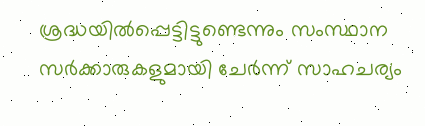ശ്രദ്ധയിൽപ്പെട്ടിട്ടുണ്ടെന്നും സംസ്ഥാന സർക്കാരുകളുമായി ചേർന്ന് സാഹചര്യം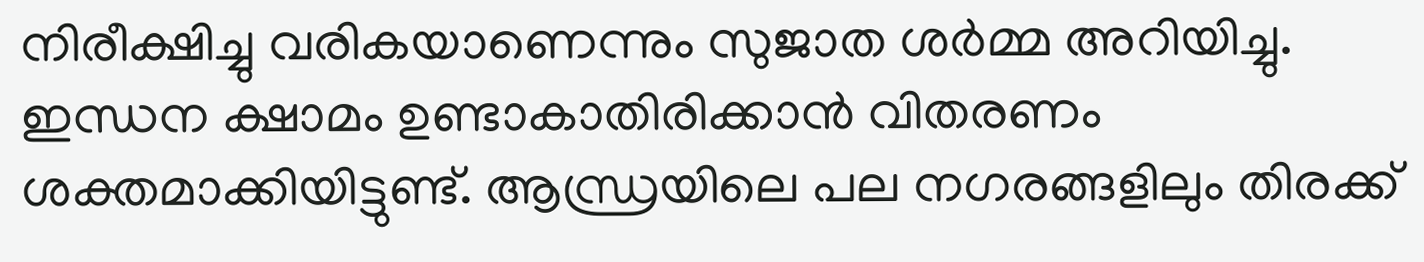നിരീക്ഷിച്ചു വരികയാണെന്നും സുജാത ശർമ്മ അറിയിച്ചു. ഇന്ധന ക്ഷാമം ഉണ്ടാകാതിരിക്കാൻ വിതരണം ശക്തമാക്കിയിട്ടുണ്ട്. ആന്ധ്രയിലെ പല നഗരങ്ങളിലും തിരക്ക്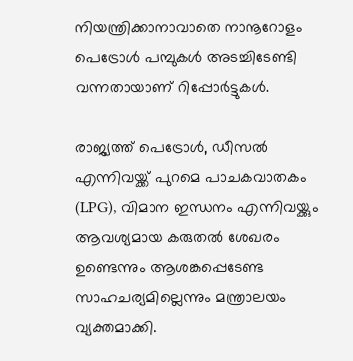നിയന്ത്രിക്കാനാവാതെ നാനൂറോളം പെട്രോൾ പമ്പുകൾ അടച്ചിടേണ്ടി വന്നതായാണ് റിപ്പോർട്ടുകൾ.

രാജ്യത്ത് പെട്രോൾ, ഡീസൽ എന്നിവയ്ക്ക് പുറമെ പാചകവാതകം (LPG), വിമാന ഇന്ധനം എന്നിവയ്ക്കും ആവശ്യമായ കരുതൽ ശേഖരം ഉണ്ടെന്നും ആശങ്കപ്പെടേണ്ട സാഹചര്യമില്ലെന്നും മന്ത്രാലയം വ്യക്തമാക്കി.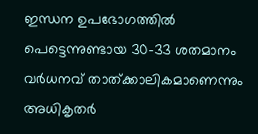ഇന്ധന ഉപഭോഗത്തിൽ പെട്ടെന്നുണ്ടായ 30-33 ശതമാനം വർധനവ് താത്ക്കാലികമാണെന്നും അധികൃതർ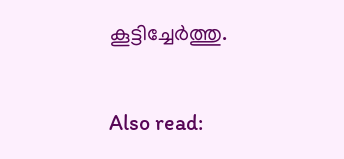കൂട്ടിച്ചേർത്തു.

Also read: